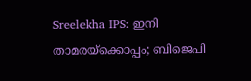Sreelekha IPS: ഇനി താമരയ്ക്കൊപ്പം; ബിജെപി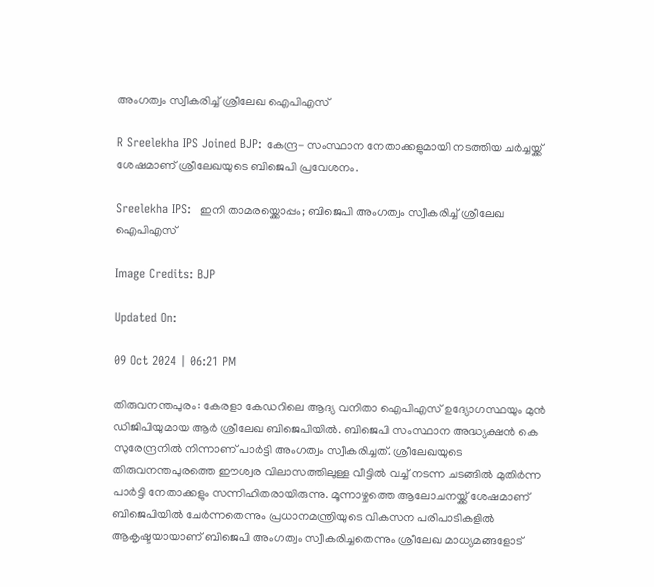അംഗത്വം സ്വീകരിച്ച് ശ്രീലേഖ ഐപിഎസ്

R Sreelekha IPS Joined BJP: കേന്ദ്ര- സംസ്ഥാന നേതാക്കളുമായി നടത്തിയ ചർച്ചയ്ക്ക് ശേഷമാണ് ശ്രീലേഖയുടെ ബിജെപി പ്രവേശനം.

Sreelekha IPS:  ഇനി താമരയ്ക്കൊപ്പം; ബിജെപി അംഗത്വം സ്വീകരിച്ച് ശ്രീലേഖ ഐപിഎസ്

Image Credits: BJP

Updated On:

09 Oct 2024 | 06:21 PM

തിരുവനന്തപുരം: കേരളാ കേഡറിലെ ആദ്യ വനിതാ ഐപിഎസ് ഉദ്യോഗസ്ഥയും മുൻ ഡിജിപിയുമായ ആർ ശ്രീലേഖ ബിജെപിയിൽ. ബിജെപി സംസ്ഥാന അദ്ധ്യക്ഷൻ കെ സുരേന്ദ്രനിൽ നിന്നാണ് പാർട്ടി അംഗത്വം സ്വീകരിച്ചത്. ശ്രീലേഖയുടെ തിരുവനന്തപുരത്തെ ഈശ്വര വിലാസത്തിലുള്ള വീട്ടിൽ വച്ച് നടന്ന ചടങ്ങിൽ മുതിർന്ന പാർട്ടി നേതാക്കളും സന്നിഹിതരായിരുന്നു. മൂന്നാഴ്ചത്തെ ആലോചനയ്ക്ക് ശേഷമാണ് ബിജെപിയിൽ ചേർന്നതെന്നും പ്രധാനമന്ത്രിയുടെ വികസന പരിപാടികളിൽ ആകൃഷ്ടയായാണ് ബിജെപി അംഗത്വം സ്വീകരിച്ചതെന്നും ശ്രീലേഖ മാധ്യമങ്ങളോട്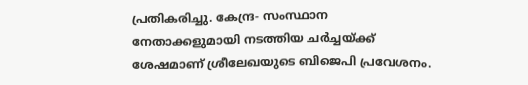പ്രതികരിച്ചു. കേന്ദ്ര- സംസ്ഥാന നേതാക്കളുമായി നടത്തിയ ചർച്ചയ്ക്ക് ശേഷമാണ് ശ്രീലേഖയുടെ ബിജെപി പ്രവേശനം.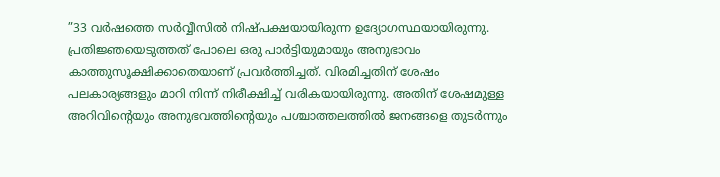”33 വർഷത്തെ സർവ്വീസിൽ നിഷ്പക്ഷയായിരുന്ന ഉദ്യോഗസ്ഥയായിരുന്നു. പ്രതിജ്ഞയെടുത്തത് പോലെ ഒരു പാർട്ടിയുമായും അനുഭാവം കാത്തുസൂക്ഷിക്കാതെയാണ് പ്രവർത്തിച്ചത്. വിരമിച്ചതിന് ശേഷം പലകാര്യങ്ങളും മാറി നിന്ന് നിരീക്ഷിച്ച് വരികയായിരുന്നു. അതിന് ശേഷമുള്ള അറിവിന്റെയും അനുഭവത്തിന്റെയും പശ്ചാത്തലത്തിൽ ജനങ്ങളെ തുടർന്നും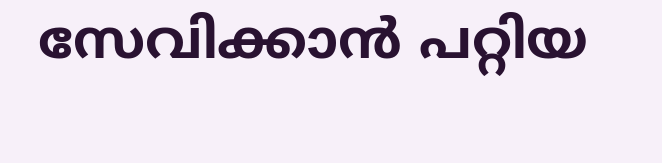സേവിക്കാൻ പറ്റിയ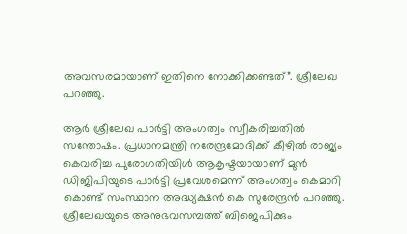അവസരമായാണ് ഇതിനെ നോക്കിക്കണ്ടത്”. ശ്രീലേഖ പറഞ്ഞു.

ആർ ശ്രീലേഖ പാർട്ടി അംഗത്വം സ്വീകരിച്ചതിൽ സന്തോഷം. പ്രധാനമന്ത്രി നരേന്ദ്രമോദിക്ക് കീഴിൽ രാജ്യം കെവരിച്ച പുരോഗതിയിൾ ആകൃഷ്ടയായാണ് മുൻ ഡിജിപിയുടെ പാർട്ടി പ്രവേശമെന്ന് അംഗത്വം കെമാറി കൊണ്ട് സംസ്ഥാന അദ്ധ്യക്ഷൻ കെ സുരേന്ദ്രൻ പറഞ്ഞു. ശ്രീലേഖയുടെ അനുഭവസമ്പത്ത് ബിജെപിക്കും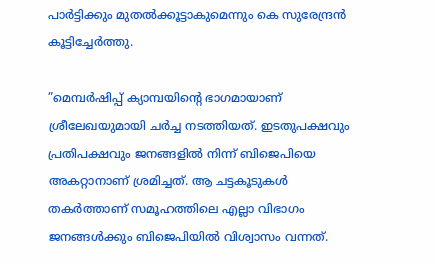പാർട്ടിക്കും മുതൽക്കൂട്ടാകുമെന്നും കെ സുരേന്ദ്രൻ കൂട്ടിച്ചേർത്തു.

”മെമ്പർഷിപ്പ് ക്യാമ്പയിന്റെ ഭാഗമായാണ് ശ്രീലേഖയുമായി ചർച്ച നടത്തിയത്. ഇടതുപക്ഷവും പ്രതിപക്ഷവും ജനങ്ങളിൽ നിന്ന് ബിജെപിയെ അകറ്റാനാണ് ശ്രമിച്ചത്. ആ ചട്ടകൂടുകൾ തകർത്താണ് സമൂഹത്തിലെ എല്ലാ വിഭാഗം ജനങ്ങൾക്കും ബിജെപിയിൽ വിശ്വാസം വന്നത്.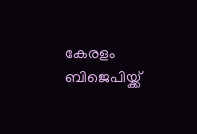കേരളം ബിജെപിയ്ക്ക്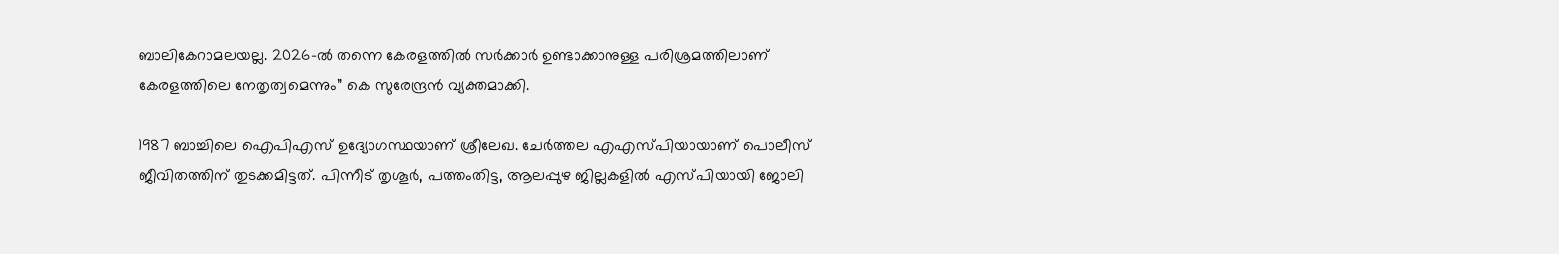ബാലികേറാമലയല്ല. 2026-ൽ തന്നെ കേരളത്തിൽ സർക്കാർ ഉണ്ടാക്കാനുള്ള പരിശ്രമത്തിലാണ് കേരളത്തിലെ നേതൃത്വമെന്നും” കെ സുരേന്ദ്രൻ വ്യക്തമാക്കി.

1987 ബാച്ചിലെ ഐപിഎസ് ഉദ്യോഗസ്ഥയാണ് ശ്രീലേഖ. ചേര്‍ത്തല എഎസ്പിയായാണ് പൊലീസ് ജീവിതത്തിന് തുടക്കമിട്ടത്. പിന്നീട് തൃശൂര്‍, പത്തംതിട്ട, ആലപ്പുഴ ജില്ലകളില്‍ എസ്പിയായി ജോലി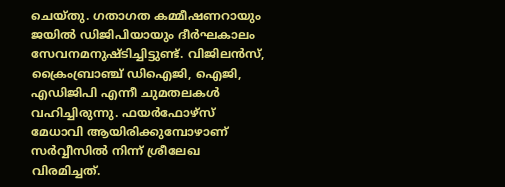ചെയ്തു. ഗതാഗത കമ്മീഷണറായും ജയിൽ ഡിജിപിയായും ദീർഘകാലം സേവനമനുഷ്ടിച്ചിട്ടുണ്ട്. വിജിലന്‍സ്, ക്രൈംബ്രാഞ്ച് ഡിഐജി, ഐജി, എഡിജിപി എന്നീ ചുമതലകള്‍ വഹിച്ചിരുന്നു. ഫയര്‍ഫോഴ്‌സ് മേധാവി ആയിരിക്കുമ്പോഴാണ് സർവ്വീസിൽ നിന്ന് ശ്രീലേഖ വിരമിച്ചത്.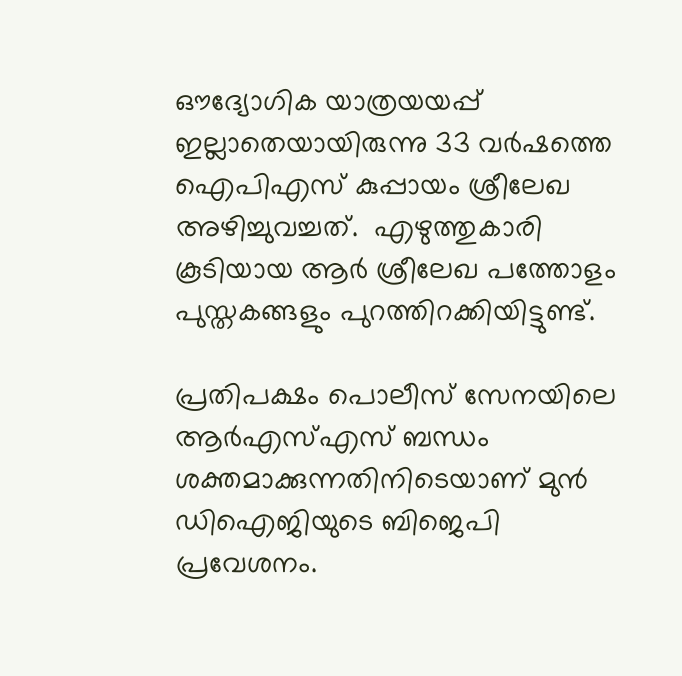ഔദ്യോഗിക യാത്രയയപ്പ് ഇല്ലാതെയായിരുന്നു 33 വർഷത്തെ ഐപിഎസ് കുപ്പായം ശ്രീലേഖ അഴിച്ചുവച്ചത്.  എഴുത്തുകാരി കൂടിയായ ആർ ശ്രീലേഖ പത്തോളം പുസ്തകങ്ങളും പുറത്തിറക്കിയിട്ടുണ്ട്.

പ്രതിപക്ഷം പൊലീസ് സേനയിലെ ആര്‍എസ്എസ് ബന്ധം ശക്തമാക്കുന്നതിനിടെയാണ് മുൻ ഡിഐജിയുടെ ബിജെപി പ്രവേശനം.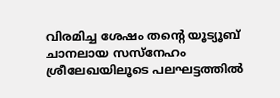വിരമിച്ച ശേഷം തന്റെ യൂട്യൂബ് ചാനലായ സസ്നേഹം ശ്രീലേഖയിലൂടെ പലഘട്ടത്തില്‍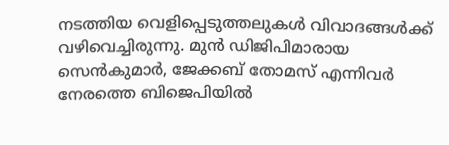നടത്തിയ വെളിപ്പെടുത്തലുകള്‍ വിവാദങ്ങള്‍ക്ക് വഴിവെച്ചിരുന്നു. മുന്‍ ഡിജിപിമാരായ സെന്‍കുമാര്‍, ജേക്കബ് തോമസ് എന്നിവര്‍ നേരത്തെ ബിജെപിയിൽ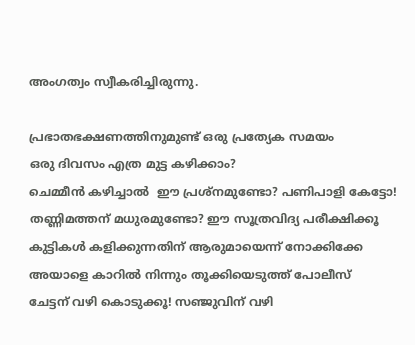അംഗത്വം സ്വീകരിച്ചിരുന്നു.

പ്രഭാതഭക്ഷണത്തിനുമുണ്ട് ഒരു പ്രത്യേക സമയം
ഒരു ദിവസം എത്ര മുട്ട കഴിക്കാം?
ചെമ്മീന്‍ കഴിച്ചാല്‍  ഈ പ്രശ്‌നമുണ്ടോ? പണിപാളി കേട്ടോ!
തണ്ണിമത്തന് മധുരമുണ്ടോ? ഈ സൂത്രവിദ്യ പരീക്ഷിക്കൂ
കുട്ടികൾ കളിക്കുന്നതിന് ആരുമായെന്ന് നോക്കിക്കേ
അയാളെ കാറിൽ നിന്നും തൂക്കിയെടുത്ത് പോലീസ്
ചേട്ടന് വഴി കൊടുക്കൂ! സഞ്ജുവിന് വഴി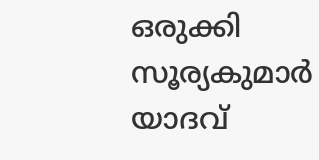ഒരുക്കി സൂര്യകുമാർ യാദവ്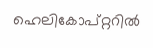ഹെലികോപ്റ്ററിൽ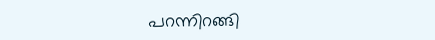പറന്നിറങ്ങി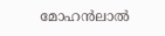മോഹൻലാൽ